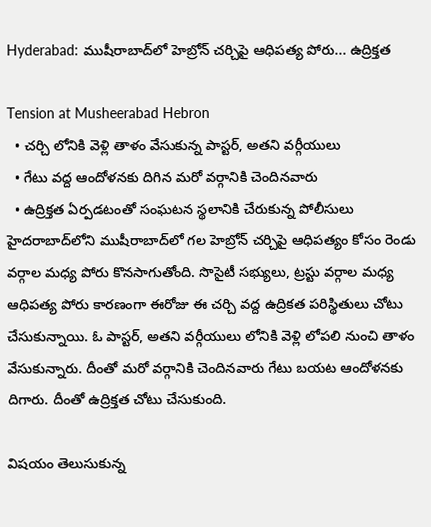Hyderabad: ముషీరాబాద్‌లో హెబ్రోన్ చర్చిపై ఆధిపత్య పోరు... ఉద్రిక్తత

Tension at Musheerabad Hebron
  • చర్చి లోనికి వెళ్లి తాళం వేసుకున్న పాస్టర్, అతని వర్గీయులు
  • గేటు వద్ద ఆందోళనకు దిగిన మరో వర్గానికి చెందినవారు
  • ఉద్రిక్తత ఏర్పడటంతో సంఘటన స్థలానికి చేరుకున్న పోలీసులు
హైదరాబాద్‌లోని ముషీరాబాద్‌లో గల హెబ్రోన్ చర్చిపై ఆధిపత్యం కోసం రెండు వర్గాల మధ్య పోరు కొనసాగుతోంది. సొసైటీ సభ్యులు, ట్రస్టు వర్గాల మధ్య ఆధిపత్య పోరు కారణంగా ఈరోజు ఈ చర్చి వద్ద ఉద్రికత పరిస్థితులు చోటు చేసుకున్నాయి. ఓ పాస్టర్, అతని వర్గీయులు లోనికి వెళ్లి లోపలి నుంచి తాళం వేసుకున్నారు. దీంతో మరో వర్గానికి చెందినవారు గేటు బయట ఆందోళనకు దిగారు. దీంతో ఉద్రిక్తత చోటు చేసుకుంది.

విషయం తెలుసుకున్న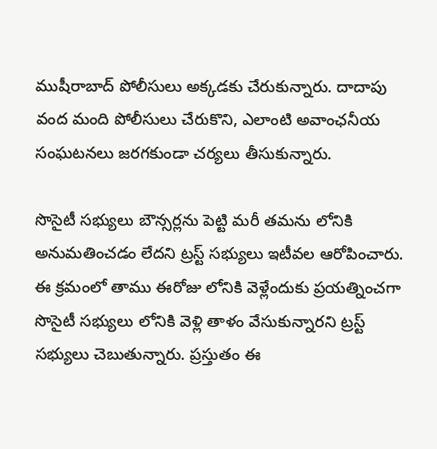ముషీరాబాద్ పోలీసులు అక్కడకు చేరుకున్నారు. దాదాపు వంద మంది పోలీసులు చేరుకొని, ఎలాంటి అవాంఛనీయ సంఘటనలు జరగకుండా చర్యలు తీసుకున్నారు.

సొసైటీ సభ్యులు బౌన్సర్లను పెట్టి మరీ తమను లోనికి అనుమతించడం లేదని ట్రస్ట్ సభ్యులు ఇటీవల ఆరోపించారు. ఈ క్రమంలో తాము ఈరోజు లోనికి వెళ్లేందుకు ప్రయత్నించగా సొసైటీ సభ్యులు లోనికి వెళ్లి తాళం వేసుకున్నారని ట్రస్ట్ సభ్యులు చెబుతున్నారు. ప్రస్తుతం ఈ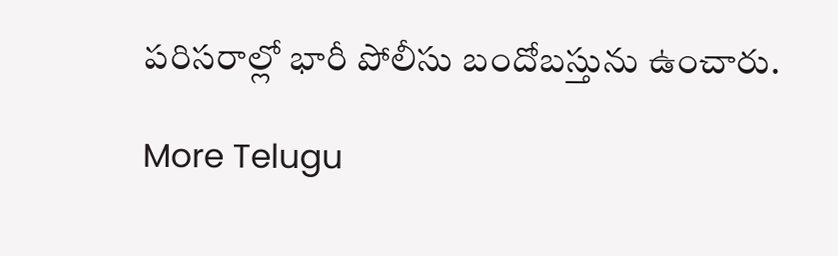పరిసరాల్లో భారీ పోలీసు బందోబస్తును ఉంచారు.

More Telugu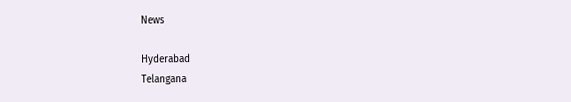News

Hyderabad
Telangana